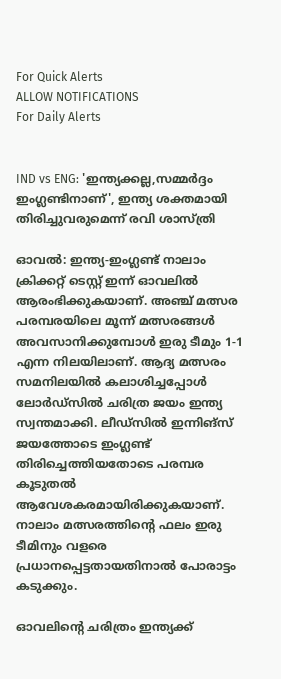For Quick Alerts
ALLOW NOTIFICATIONS
For Daily Alerts


IND vs ENG: 'ഇന്ത്യക്കല്ല,സമ്മര്‍ദ്ദം ഇംഗ്ലണ്ടിനാണ്', ഇന്ത്യ ശക്തമായി തിരിച്ചുവരുമെന്ന് രവി ശാസ്ത്രി

ഓവല്‍: ഇന്ത്യ-ഇംഗ്ലണ്ട് നാലാം ക്രിക്കറ്റ് ടെസ്റ്റ് ഇന്ന് ഓവലില്‍ ആരംഭിക്കുകയാണ്. അഞ്ച് മത്സര പരമ്പരയിലെ മൂന്ന് മത്സരങ്ങള്‍ അവസാനിക്കുമ്പോള്‍ ഇരു ടീമും 1-1 എന്ന നിലയിലാണ്. ആദ്യ മത്സരം സമനിലയില്‍ കലാശിച്ചപ്പോള്‍ ലോര്‍ഡ്‌സില്‍ ചരിത്ര ജയം ഇന്ത്യ സ്വന്തമാക്കി. ലീഡ്‌സില്‍ ഇന്നിങ്‌സ് ജയത്തോടെ ഇംഗ്ലണ്ട് തിരിച്ചെത്തിയതോടെ പരമ്പര കൂടുതല്‍ ആവേശകരമായിരിക്കുകയാണ്. നാലാം മത്സരത്തിന്റെ ഫലം ഇരു ടീമിനും വളരെ പ്രധാനപ്പെട്ടതായതിനാല്‍ പോരാട്ടം കടുക്കും.

ഓവലിന്റെ ചരിത്രം ഇന്ത്യക്ക്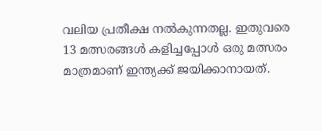വലിയ പ്രതീക്ഷ നല്‍കുന്നതല്ല. ഇതുവരെ 13 മത്സരങ്ങള്‍ കളിച്ചപ്പോള്‍ ഒരു മത്സരം മാത്രമാണ് ഇന്ത്യക്ക് ജയിക്കാനായത്.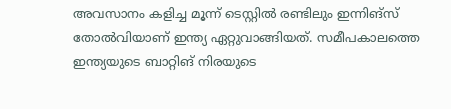അവസാനം കളിച്ച മൂന്ന് ടെസ്റ്റില്‍ രണ്ടിലും ഇന്നിങ്‌സ് തോല്‍വിയാണ് ഇന്ത്യ ഏറ്റുവാങ്ങിയത്. സമീപകാലത്തെ ഇന്ത്യയുടെ ബാറ്റിങ് നിരയുടെ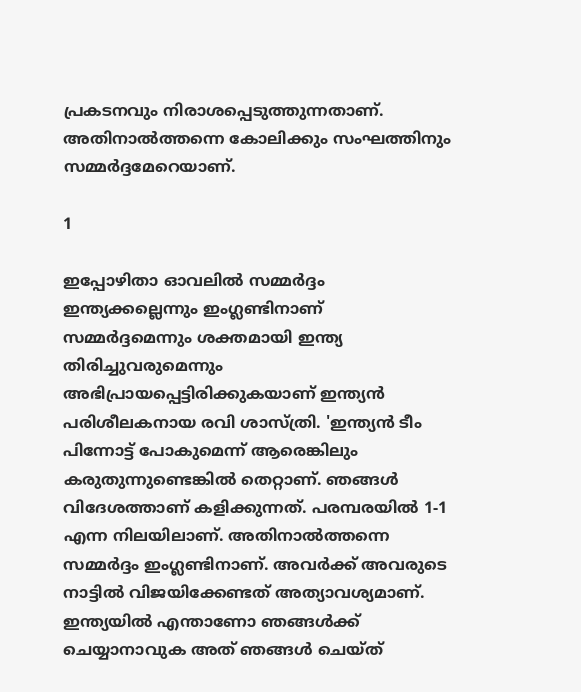പ്രകടനവും നിരാശപ്പെടുത്തുന്നതാണ്. അതിനാല്‍ത്തന്നെ കോലിക്കും സംഘത്തിനും സമ്മര്‍ദ്ദമേറെയാണ്.

1

ഇപ്പോഴിതാ ഓവലില്‍ സമ്മര്‍ദ്ദം ഇന്ത്യക്കല്ലെന്നും ഇംഗ്ലണ്ടിനാണ് സമ്മര്‍ദ്ദമെന്നും ശക്തമായി ഇന്ത്യ തിരിച്ചുവരുമെന്നും അഭിപ്രായപ്പെട്ടിരിക്കുകയാണ് ഇന്ത്യന്‍ പരിശീലകനായ രവി ശാസ്ത്രി. 'ഇന്ത്യന്‍ ടീം പിന്നോട്ട് പോകുമെന്ന് ആരെങ്കിലും കരുതുന്നുണ്ടെങ്കില്‍ തെറ്റാണ്. ഞങ്ങള്‍ വിദേശത്താണ് കളിക്കുന്നത്. പരമ്പരയില്‍ 1-1 എന്ന നിലയിലാണ്. അതിനാല്‍ത്തന്നെ സമ്മര്‍ദ്ദം ഇംഗ്ലണ്ടിനാണ്. അവര്‍ക്ക് അവരുടെ നാട്ടില്‍ വിജയിക്കേണ്ടത് അത്യാവശ്യമാണ്. ഇന്ത്യയില്‍ എന്താണോ ഞങ്ങള്‍ക്ക് ചെയ്യാനാവുക അത് ഞങ്ങള്‍ ചെയ്ത്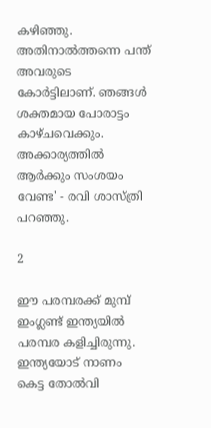കഴിഞ്ഞു. അതിനാല്‍ത്തന്നെ പന്ത് അവരുടെ കോര്‍ട്ടിലാണ്. ഞങ്ങള്‍ ശക്തമായ പോരാട്ടം കാഴ്ചവെക്കും. അക്കാര്യത്തില്‍ ആര്‍ക്കും സംശയം വേണ്ട' - രവി ശാസ്ത്രി പറഞ്ഞു.

2

ഈ പരമ്പരക്ക് മുമ്പ് ഇംഗ്ലണ്ട് ഇന്ത്യയില്‍ പരമ്പര കളിച്ചിരുന്നു. ഇന്ത്യയോട് നാണം കെട്ട തോല്‍വി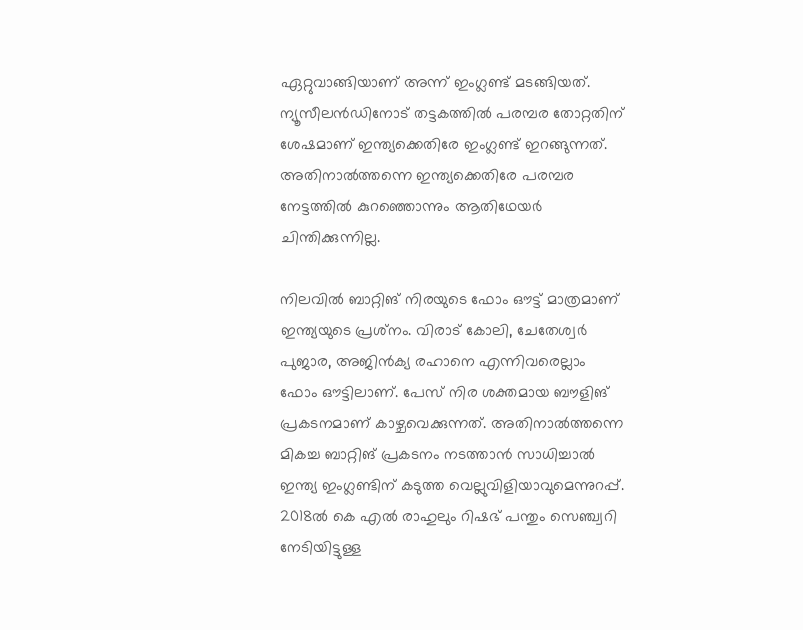ഏറ്റുവാങ്ങിയാണ് അന്ന് ഇംഗ്ലണ്ട് മടങ്ങിയത്. ന്യൂസീലന്‍ഡിനോട് തട്ടകത്തില്‍ പരമ്പര തോറ്റതിന് ശേഷമാണ് ഇന്ത്യക്കെതിരേ ഇംഗ്ലണ്ട് ഇറങ്ങുന്നത്. അതിനാല്‍ത്തന്നെ ഇന്ത്യക്കെതിരേ പരമ്പര നേട്ടത്തില്‍ കുറഞ്ഞൊന്നും ആതിഥേയര്‍ ചിന്തിക്കുന്നില്ല.

നിലവില്‍ ബാറ്റിങ് നിരയുടെ ഫോം ഔട്ട് മാത്രമാണ് ഇന്ത്യയുടെ പ്രശ്‌നം. വിരാട് കോലി, ചേതേശ്വര്‍ പുജാര, അജിന്‍ക്യ രഹാനെ എന്നിവരെല്ലാം ഫോം ഔട്ടിലാണ്. പേസ് നിര ശക്തമായ ബൗളിങ് പ്രകടനമാണ് കാഴ്ചവെക്കുന്നത്. അതിനാല്‍ത്തന്നെ മികച്ച ബാറ്റിങ് പ്രകടനം നടത്താന്‍ സാധിച്ചാല്‍ ഇന്ത്യ ഇംഗ്ലണ്ടിന് കടുത്ത വെല്ലുവിളിയാവുമെന്നുറപ്പ്. 2018ല്‍ കെ എല്‍ രാഹുലും റിഷഭ് പന്തും സെഞ്ച്വറി നേടിയിട്ടുള്ള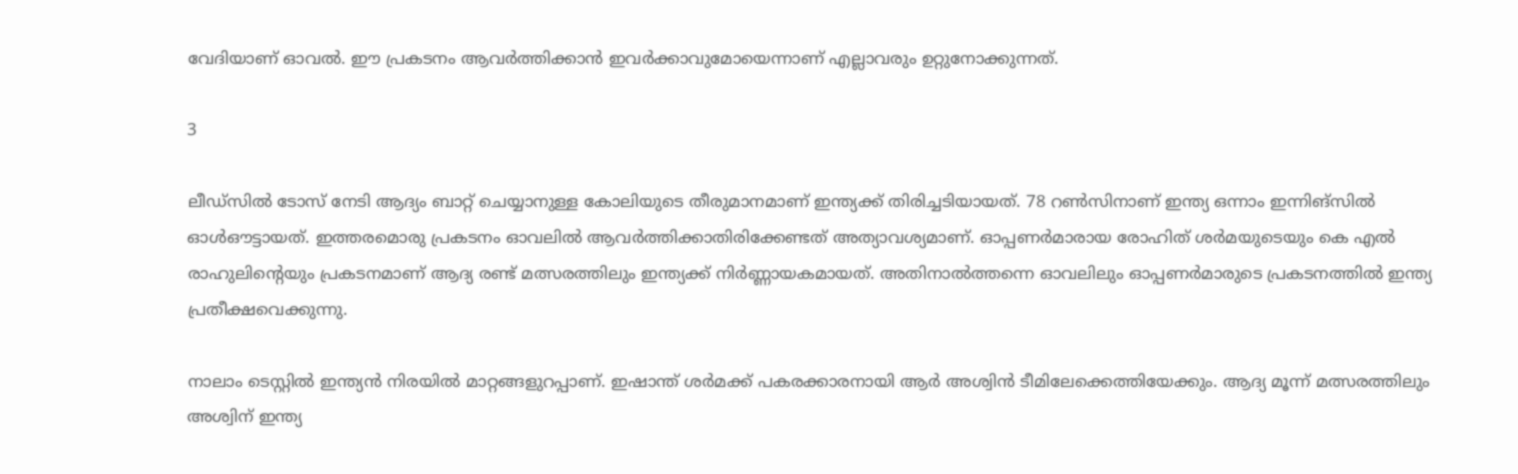വേദിയാണ് ഓവല്‍. ഈ പ്രകടനം ആവര്‍ത്തിക്കാന്‍ ഇവര്‍ക്കാവുമോയെന്നാണ് എല്ലാവരും ഉറ്റുനോക്കുന്നത്.

3

ലീഡ്‌സില്‍ ടോസ് നേടി ആദ്യം ബാറ്റ് ചെയ്യാനുള്ള കോലിയുടെ തീരുമാനമാണ് ഇന്ത്യക്ക് തിരിച്ചടിയായത്. 78 റണ്‍സിനാണ് ഇന്ത്യ ഒന്നാം ഇന്നിങ്‌സില്‍ ഓള്‍ഔട്ടായത്. ഇത്തരമൊരു പ്രകടനം ഓവലില്‍ ആവര്‍ത്തിക്കാതിരിക്കേണ്ടത് അത്യാവശ്യമാണ്. ഓപ്പണര്‍മാരായ രോഹിത് ശര്‍മയുടെയും കെ എല്‍ രാഹുലിന്റെയും പ്രകടനമാണ് ആദ്യ രണ്ട് മത്സരത്തിലും ഇന്ത്യക്ക് നിര്‍ണ്ണായകമായത്. അതിനാല്‍ത്തന്നെ ഓവലിലും ഓപ്പണര്‍മാരുടെ പ്രകടനത്തില്‍ ഇന്ത്യ പ്രതീക്ഷവെക്കുന്നു.

നാലാം ടെസ്റ്റില്‍ ഇന്ത്യന്‍ നിരയില്‍ മാറ്റങ്ങളുറപ്പാണ്. ഇഷാന്ത് ശര്‍മക്ക് പകരക്കാരനായി ആര്‍ അശ്വിന്‍ ടീമിലേക്കെത്തിയേക്കും. ആദ്യ മൂന്ന് മത്സരത്തിലും അശ്വിന് ഇന്ത്യ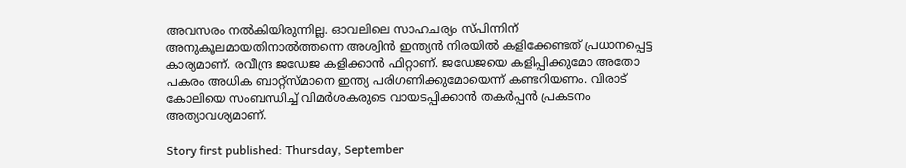അവസരം നല്‍കിയിരുന്നില്ല. ഓവലിലെ സാഹചര്യം സ്പിന്നിന് അനുകൂലമായതിനാല്‍ത്തന്നെ അശ്വിന്‍ ഇന്ത്യന്‍ നിരയില്‍ കളിക്കേണ്ടത് പ്രധാനപ്പെട്ട കാര്യമാണ്. രവീന്ദ്ര ജഡേജ കളിക്കാന്‍ ഫിറ്റാണ്. ജഡേജയെ കളിപ്പിക്കുമോ അതോ പകരം അധിക ബാറ്റ്‌സ്മാനെ ഇന്ത്യ പരിഗണിക്കുമോയെന്ന് കണ്ടറിയണം. വിരാട് കോലിയെ സംബന്ധിച്ച് വിമര്‍ശകരുടെ വായടപ്പിക്കാന്‍ തകര്‍പ്പന്‍ പ്രകടനം അത്യാവശ്യമാണ്.

Story first published: Thursday, September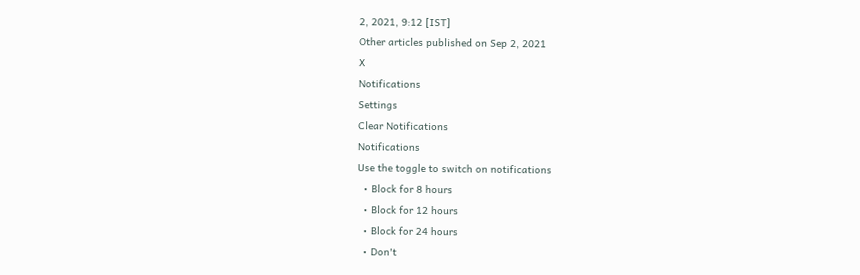2, 2021, 9:12 [IST]
Other articles published on Sep 2, 2021
X
Notifications
Settings
Clear Notifications
Notifications
Use the toggle to switch on notifications
  • Block for 8 hours
  • Block for 12 hours
  • Block for 24 hours
  • Don't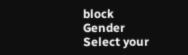block
Gender
Select your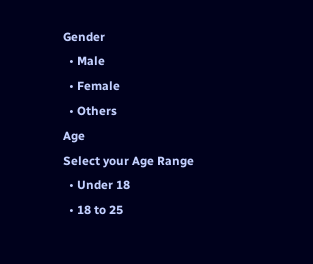Gender
  • Male
  • Female
  • Others
Age
Select your Age Range
  • Under 18
  • 18 to 25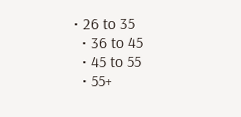• 26 to 35
  • 36 to 45
  • 45 to 55
  • 55+